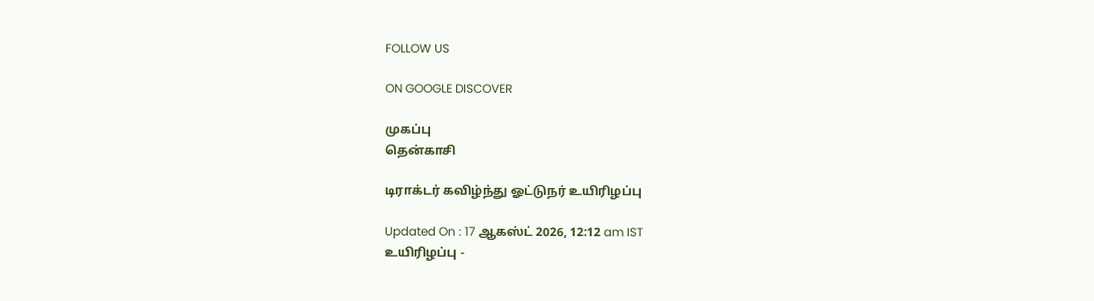FOLLOW US

ON GOOGLE DISCOVER

முகப்பு
தென்காசி

டிராக்டர் கவிழ்ந்து ஓட்டுநர் உயிரிழப்பு

Updated On : 17 ஆகஸ்ட் 2026, 12:12 am IST
உயிரிழப்பு -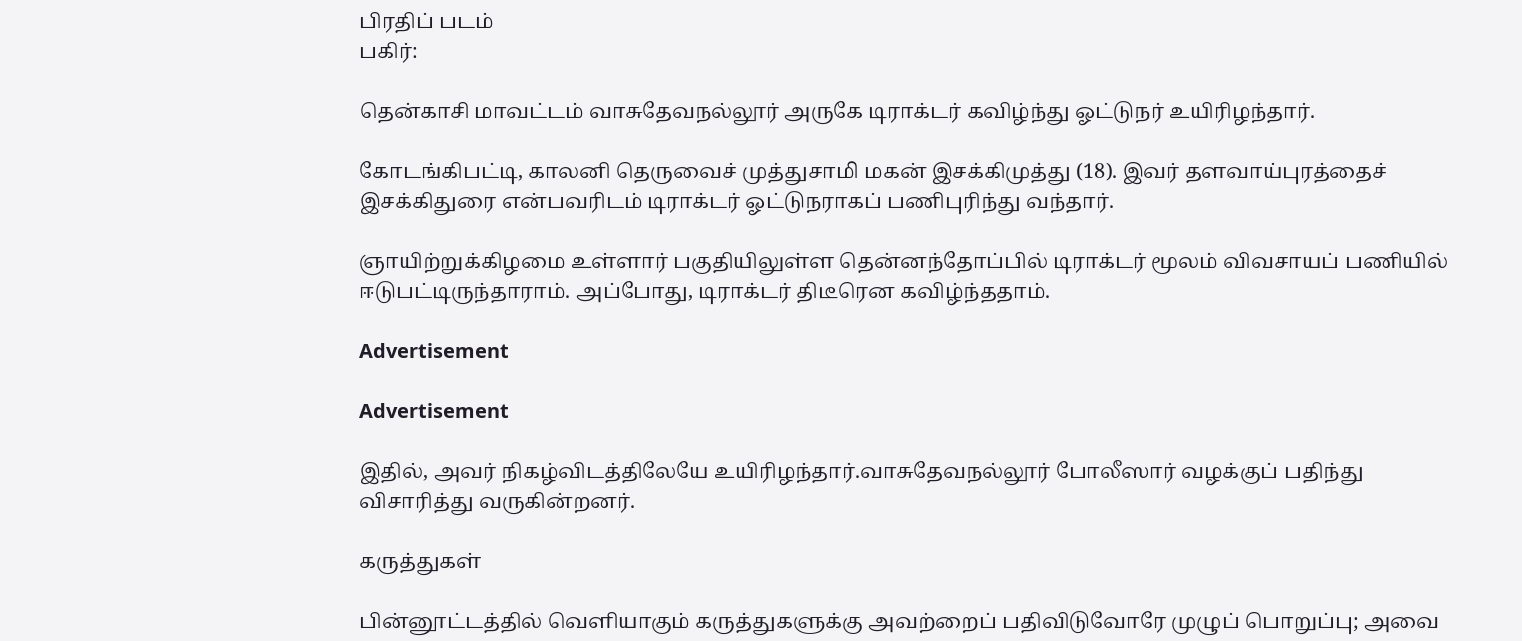பிரதிப் படம்
பகிர்:

தென்காசி மாவட்டம் வாசுதேவநல்லூர் அருகே டிராக்டர் கவிழ்ந்து ஓட்டுநர் உயிரிழந்தார்.

கோடங்கிபட்டி, காலனி தெருவைச் முத்துசாமி மகன் இசக்கிமுத்து (18). இவர் தளவாய்புரத்தைச் இசக்கிதுரை என்பவரிடம் டிராக்டர் ஓட்டுநராகப் பணிபுரிந்து வந்தார்.

ஞாயிற்றுக்கிழமை உள்ளார் பகுதியிலுள்ள தென்னந்தோப்பில் டிராக்டர் மூலம் விவசாயப் பணியில் ஈடுபட்டிருந்தாராம். அப்போது, டிராக்டர் திடீரென கவிழ்ந்ததாம்.

Advertisement

Advertisement

இதில், அவர் நிகழ்விடத்திலேயே உயிரிழந்தார்.வாசுதேவநல்லூர் போலீஸார் வழக்குப் பதிந்து விசாரித்து வருகின்றனர்.

கருத்துகள்

பின்னூட்டத்தில் வெளியாகும் கருத்துகளுக்கு அவற்றைப் பதிவிடுவோரே முழுப் பொறுப்பு; அவை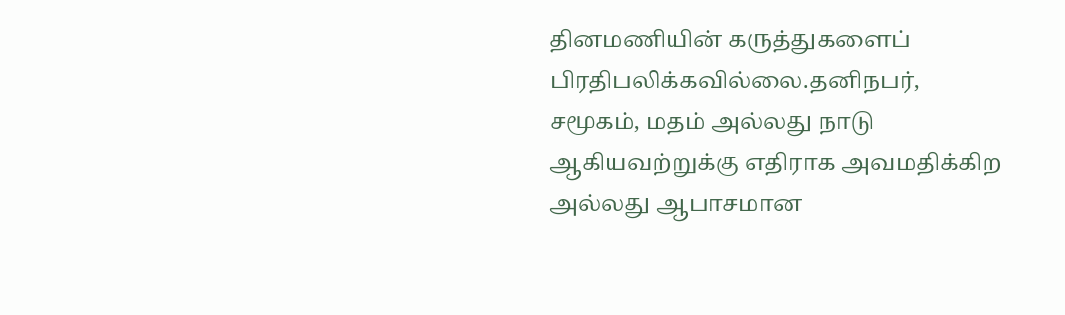தினமணியின் கருத்துகளைப் பிரதிபலிக்கவில்லை.தனிநபர், சமூகம், மதம் அல்லது நாடு ஆகியவற்றுக்கு எதிராக அவமதிக்கிற அல்லது ஆபாசமான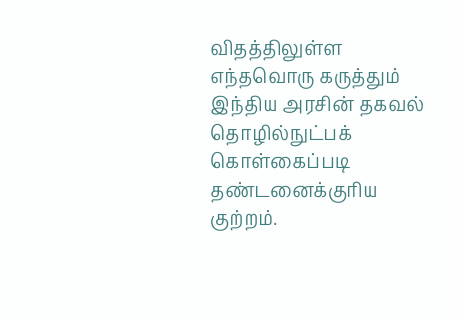விதத்திலுள்ள எந்தவொரு கருத்தும் இந்திய அரசின் தகவல் தொழில்நுட்பக் கொள்கைப்படி தண்டனைக்குரிய குற்றம்.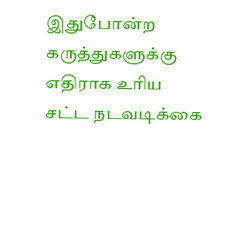இதுபோன்ற கருத்துகளுக்கு எதிராக உரிய சட்ட நடவடிக்கை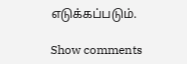எடுக்கப்படும்.

Show comments